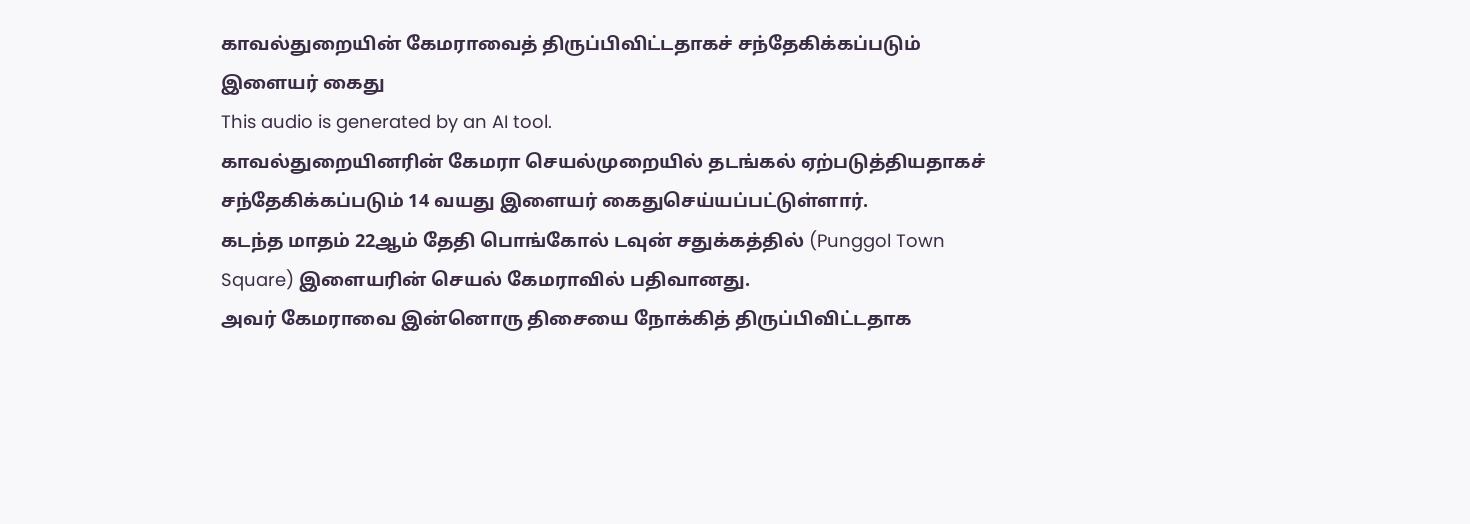காவல்துறையின் கேமராவைத் திருப்பிவிட்டதாகச் சந்தேகிக்கப்படும் இளையர் கைது
This audio is generated by an AI tool.
காவல்துறையினரின் கேமரா செயல்முறையில் தடங்கல் ஏற்படுத்தியதாகச் சந்தேகிக்கப்படும் 14 வயது இளையர் கைதுசெய்யப்பட்டுள்ளார்.
கடந்த மாதம் 22ஆம் தேதி பொங்கோல் டவுன் சதுக்கத்தில் (Punggol Town Square) இளையரின் செயல் கேமராவில் பதிவானது.
அவர் கேமராவை இன்னொரு திசையை நோக்கித் திருப்பிவிட்டதாக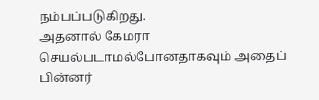நம்பப்படுகிறது.
அதனால் கேமரா செயல்படாமல்போனதாகவும் அதைப் பின்னர்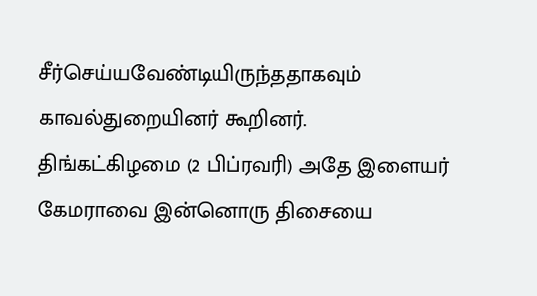சீர்செய்யவேண்டியிருந்ததாகவும் காவல்துறையினர் கூறினர்.
திங்கட்கிழமை (2 பிப்ரவரி) அதே இளையர் கேமராவை இன்னொரு திசையை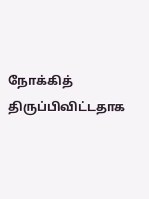நோக்கித் திருப்பிவிட்டதாக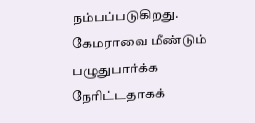நம்பப்படுகிறது.
கேமராவை மீண்டும் பழுதுபார்க்க நேரிட்டதாகக்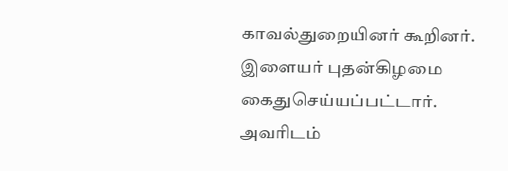காவல்துறையினர் கூறினர்.
இளையர் புதன்கிழமை கைதுசெய்யப்பட்டார்.
அவரிடம்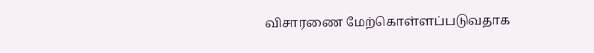விசாரணை மேற்கொள்ளப்படுவதாக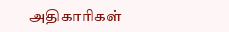அதிகாரிகள்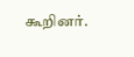கூறினர்.